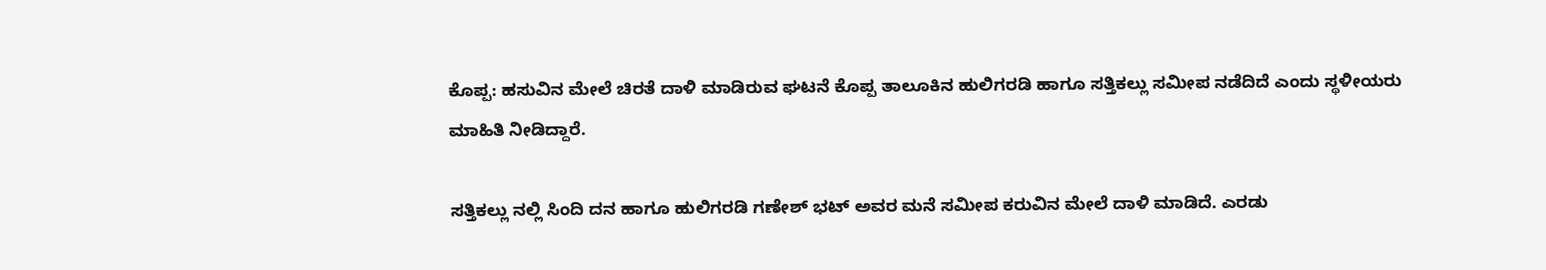ಕೊಪ್ಪ: ಹಸುವಿನ ಮೇಲೆ ಚಿರತೆ ದಾಳಿ ಮಾಡಿರುವ ಘಟನೆ ಕೊಪ್ಪ ತಾಲೂಕಿನ ಹುಲಿಗರಡಿ ಹಾಗೂ ಸತ್ತಿಕಲ್ಲು ಸಮೀಪ ನಡೆದಿದೆ ಎಂದು ಸ್ಥಳೀಯರು ಮಾಹಿತಿ ನೀಡಿದ್ದಾರೆ.

ಸತ್ತಿಕಲ್ಲು ನಲ್ಲಿ ಸಿಂದಿ ದನ ಹಾಗೂ ಹುಲಿಗರಡಿ ಗಣೇಶ್ ಭಟ್ ಅವರ ಮನೆ ಸಮೀಪ ಕರುವಿನ ಮೇಲೆ ದಾಳಿ ಮಾಡಿದೆ. ಎರಡು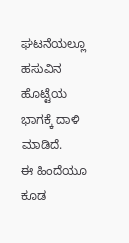ಘಟನೆಯಲ್ಲೂ ಹಸುವಿನ ಹೊಟ್ಟೆಯ ಭಾಗಕ್ಕೆ ದಾಳಿ ಮಾಡಿದೆ.
ಈ ಹಿಂದೆಯೂ ಕೂಡ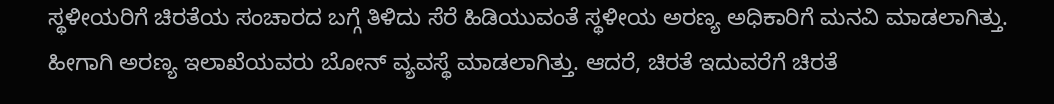ಸ್ಥಳೀಯರಿಗೆ ಚಿರತೆಯ ಸಂಚಾರದ ಬಗ್ಗೆ ತಿಳಿದು ಸೆರೆ ಹಿಡಿಯುವಂತೆ ಸ್ಥಳೀಯ ಅರಣ್ಯ ಅಧಿಕಾರಿಗೆ ಮನವಿ ಮಾಡಲಾಗಿತ್ತು. ಹೀಗಾಗಿ ಅರಣ್ಯ ಇಲಾಖೆಯವರು ಬೋನ್ ವ್ಯವಸ್ಥೆ ಮಾಡಲಾಗಿತ್ತು. ಆದರೆ, ಚಿರತೆ ಇದುವರೆಗೆ ಚಿರತೆ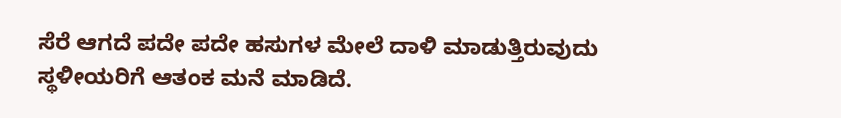ಸೆರೆ ಆಗದೆ ಪದೇ ಪದೇ ಹಸುಗಳ ಮೇಲೆ ದಾಳಿ ಮಾಡುತ್ತಿರುವುದು ಸ್ಥಳೀಯರಿಗೆ ಆತಂಕ ಮನೆ ಮಾಡಿದೆ.